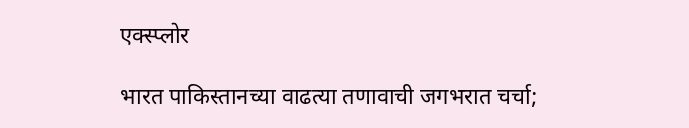एक्स्प्लोर

भारत पाकिस्तानच्या वाढत्या तणावाची जगभरात चर्चा;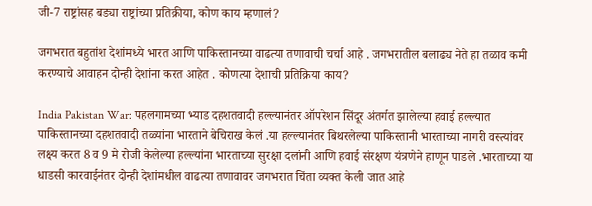जी-7 राष्ट्रांसह बड्या राष्ट्रांच्या प्रतिक्रीया, कोण काय म्हणालं?

जगभरात बहुतांश देशांमध्ये भारत आणि पाकिस्तानच्या वाढत्या तणावाची चर्चा आहे . जगभरातील बलाढ्य नेते हा तळाव कमी करण्याचे आवाहन दोन्ही देशांना करत आहेत . कोणत्या देशाची प्रतिक्रिया काय?

India Pakistan War: पहलगामच्या भ्याड दहशतवादी हल्ल्यानंतर ऑपरेशन सिंदूर अंतर्गत झालेल्या हवाई हल्ल्यात पाकिस्तानच्या दहशतवादी तळ्यांना भारताने बेचिराख केलं .या हल्ल्यानंतर बिथरलेल्या पाकिस्तानी भारताच्या नागरी वस्त्यांवर लक्ष्य करत 8 व 9 मे रोजी केलेल्या हल्ल्यांना भारताच्या सुरक्षा दलांनी आणि हवाई संरक्षण यंत्रणेने हाणून पाडले .भारताच्या या धाडसी कारवाईनंतर दोन्ही देशांमधील वाढत्या तणावावर जगभरात चिंता व्यक्त केली जात आहे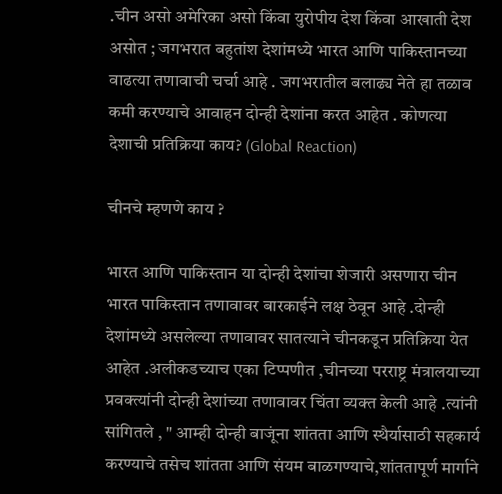.चीन असो अमेरिका असो किंवा युरोपीय देश किंवा आखाती देश असोत ; जगभरात बहुतांश देशांमध्ये भारत आणि पाकिस्तानच्या वाढत्या तणावाची चर्चा आहे . जगभरातील बलाढ्य नेते हा तळाव कमी करण्याचे आवाहन दोन्ही देशांना करत आहेत . कोणत्या देशाची प्रतिक्रिया काय? (Global Reaction)

चीनचे म्हणणे काय ?

भारत आणि पाकिस्तान या दोन्ही देशांचा शेजारी असणारा चीन भारत पाकिस्तान तणावावर बारकाईने लक्ष ठेवून आहे .दोन्ही देशांमध्ये असलेल्या तणावावर सातत्याने चीनकडून प्रतिक्रिया येत आहेत .अलीकडच्याच एका टिप्पणीत ,चीनच्या परराष्ट्र मंत्रालयाच्या प्रवक्त्यांनी दोन्ही देशांच्या तणावावर चिंता व्यक्त केली आहे .त्यांनी सांगितले , " आम्ही दोन्ही बाजूंना शांतता आणि स्थैर्यासाठी सहकार्य करण्याचे तसेच शांतता आणि संयम बाळगण्याचे,शांततापूर्ण मार्गाने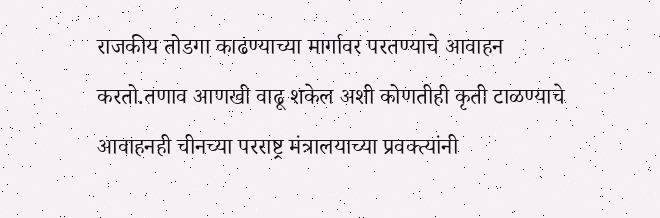राजकीय तोडगा काढण्याच्या मार्गावर परतण्याचे आवाहन करतो.तणाव आणखी वाढू शकेल अशी कोणतीही कृती टाळण्याचे आवाहनही चीनच्या परराष्ट्र मंत्रालयाच्या प्रवक्त्यांनी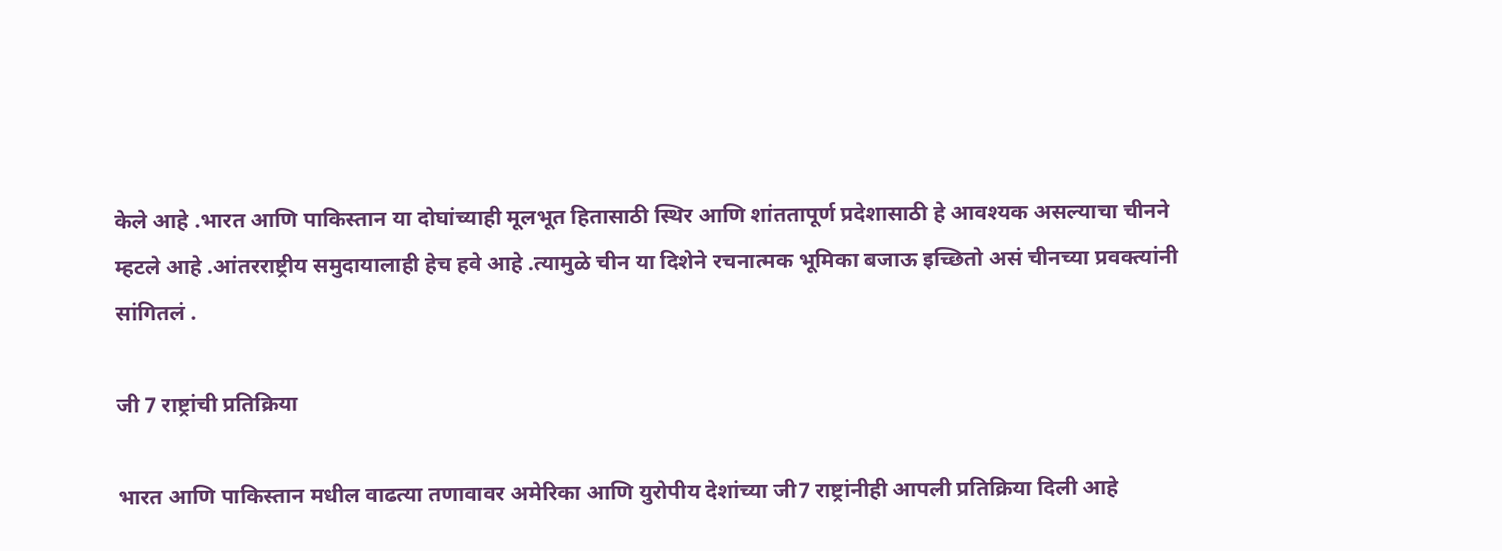केले आहे .भारत आणि पाकिस्तान या दोघांच्याही मूलभूत हितासाठी स्थिर आणि शांततापूर्ण प्रदेशासाठी हे आवश्यक असल्याचा चीनने म्हटले आहे .आंतरराष्ट्रीय समुदायालाही हेच हवे आहे .त्यामुळे चीन या दिशेने रचनात्मक भूमिका बजाऊ इच्छितो असं चीनच्या प्रवक्त्यांनी सांगितलं .

जी 7 राष्ट्रांची प्रतिक्रिया

भारत आणि पाकिस्तान मधील वाढत्या तणावावर अमेरिका आणि युरोपीय देशांच्या जी7 राष्ट्रांनीही आपली प्रतिक्रिया दिली आहे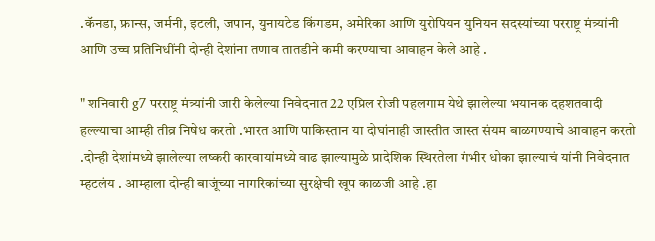.कॅनडा, फ्रान्स, जर्मनी, इटली, जपान, युनायटेड किंगडम, अमेरिका आणि युरोपियन युनियन सदस्यांच्या परराष्ट्र मंत्र्यांनी आणि उच्च प्रतिनिधींनी दोन्ही देशांना तणाव तातडीने कमी करण्याचा आवाहन केले आहे .

" शनिवारी g7 परराष्ट्र मंत्र्यांनी जारी केलेल्या निवेदनात 22 एप्रिल रोजी पहलगाम येथे झालेल्या भयानक दहशतवादी हल्ल्याचा आम्ही तीव्र निषेध करतो .भारत आणि पाकिस्तान या दोघांनाही जास्तीत जास्त संयम बाळगण्याचे आवाहन करतो .दोन्ही देशांमध्ये झालेल्या लष्करी कारवायांमध्ये वाढ झाल्यामुळे प्रादेशिक स्थिरतेला गंभीर धोका झाल्याचं यांनी निवेदनात म्हटलंय . आम्हाला दोन्ही बाजूंच्या नागरिकांच्या सुरक्षेची खूप काळजी आहे .हा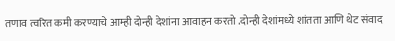तणाव त्वरित कमी करण्याचे आम्ही दोन्ही देशांना आवाहन करतो .दोन्ही देशांमध्ये शांतता आणि थेट संवाद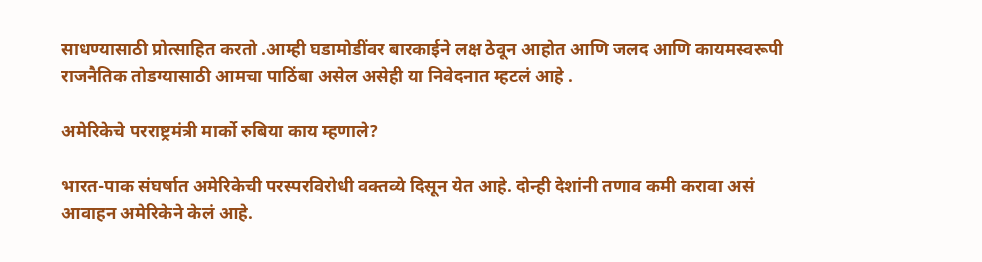साधण्यासाठी प्रोत्साहित करतो .आम्ही घडामोडींवर बारकाईने लक्ष ठेवून आहोत आणि जलद आणि कायमस्वरूपी राजनैतिक तोडग्यासाठी आमचा पाठिंबा असेल असेही या निवेदनात म्हटलं आहे .

अमेरिकेचे परराष्ट्रमंत्री मार्को रुबिया काय म्हणाले?

भारत-पाक संघर्षात अमेरिकेची परस्परविरोधी वक्तव्ये दिसून येत आहे. दोन्ही देशांनी तणाव कमी करावा असं आवाहन अमेरिकेने केलं आहे.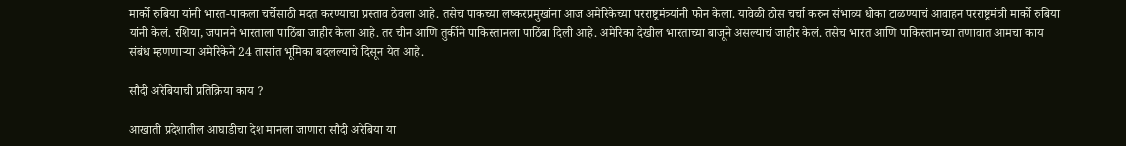मार्को रुबिया यांनी भारत-पाकला चर्चेसाठी मदत करण्याचा प्रस्ताव ठेवला आहे. तसेच पाकच्या लष्करप्रमुखांना आज अमेरिकेच्या परराष्ट्रमंत्र्यांनी फोन केला. यावेळी ठोस चर्चा करुन संभाव्य धोका टाळण्याचं आवाहन परराष्ट्रमंत्री मार्को रुबिया यांनी केलं. रशिया, जपानने भारताला पाठिंबा जाहीर केला आहे. तर चीन आणि तुर्कीने पाकिस्तानला पाठिंबा दिली आहे. अमेरिका देखील भारताच्या बाजूने असल्याचं जाहीर केलं. तसेच भारत आणि पाकिस्तानच्या तणावात आमचा काय संबंध म्हणणाऱ्या अमेरिकेने 24 तासांत भूमिका बदलल्याचे दिसून येत आहे.

सौदी अरेबियाची प्रतिक्रिया काय ?

आखाती प्रदेशातील आघाडीचा देश मानला जाणारा सौदी अरेबिया या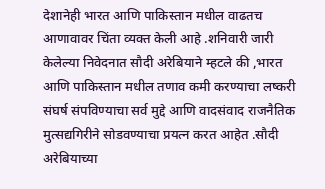देशानेही भारत आणि पाकिस्तान मधील वाढतच आणावावर चिंता व्यक्त केली आहे .शनिवारी जारी केलेल्या निवेदनात सौदी अरेबियाने म्हटले की ,भारत आणि पाकिस्तान मधील तणाव कमी करण्याचा लष्करी संघर्ष संपविण्याचा सर्व मुद्दे आणि वादसंवाद राजनैतिक मुत्सद्यगिरीने सोडवण्याचा प्रयत्न करत आहेत .सौदी अरेबियाच्या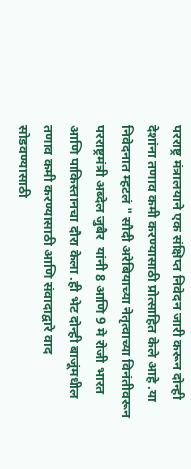परराष्ट्र मंत्रालयाने एक संक्षिप्त निवेदन जारी करून दोन्ही देशांना तणाव कमी करण्यासाठी प्रोत्साहित केले आहे .या निवेदनात म्हटलं " सौदी अरेबियाच्या नेतृत्वाच्या विनंतीवरून परराष्ट्रमंत्री अब्देल जुबैर  यांनी 8 आणि 9 मे रोजी भारत आणि पाकिस्तानचा दौरा केला .ही भेट दोन्ही बाजूंमधील तणाव कमी करण्यासाठी आणि संवादाद्वारे वाद सोडवण्यासाठी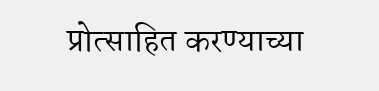प्रोत्साहित करण्याच्या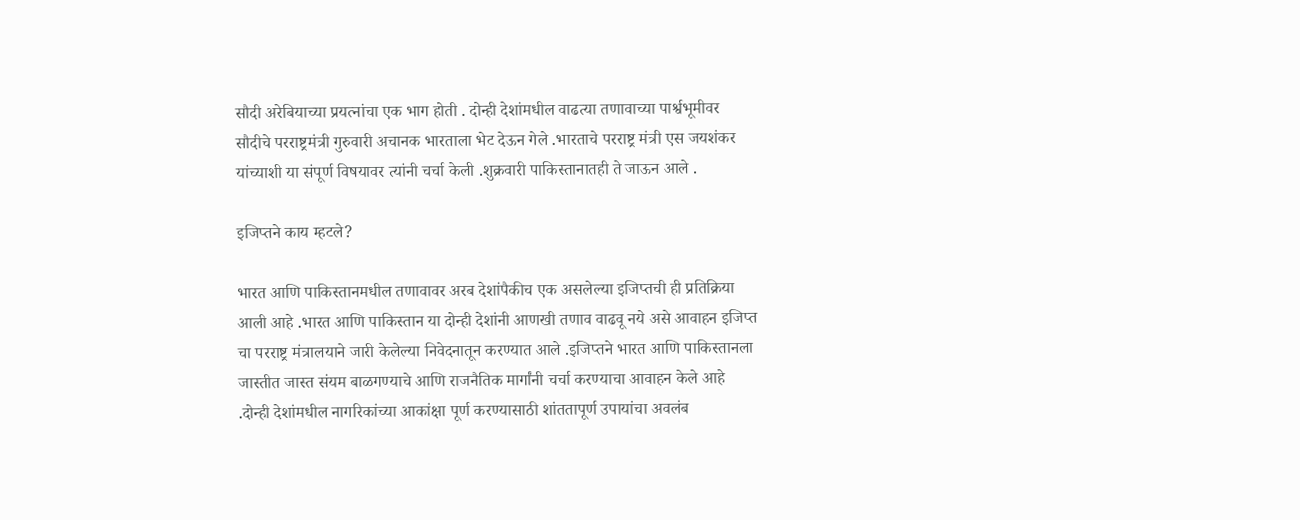सौदी अरेबियाच्या प्रयत्नांचा एक भाग होती . दोन्ही देशांमधील वाढत्या तणावाच्या पार्श्वभूमीवर सौदीचे परराष्ट्रमंत्री गुरुवारी अचानक भारताला भेट देऊन गेले .भारताचे परराष्ट्र मंत्री एस जयशंकर यांच्याशी या संपूर्ण विषयावर त्यांनी चर्चा केली .शुक्रवारी पाकिस्तानातही ते जाऊन आले .

इजिप्तने काय म्हटले?

भारत आणि पाकिस्तानमधील तणावावर अरब देशांपैकीच एक असलेल्या इजिप्तची ही प्रतिक्रिया आली आहे .भारत आणि पाकिस्तान या दोन्ही देशांनी आणखी तणाव वाढवू नये असे आवाहन इजिप्त चा परराष्ट्र मंत्रालयाने जारी केलेल्या निवेदनातून करण्यात आले .इजिप्तने भारत आणि पाकिस्तानला जास्तीत जास्त संयम बाळगण्याचे आणि राजनैतिक मार्गांनी चर्चा करण्याचा आवाहन केले आहे .दोन्ही देशांमधील नागरिकांच्या आकांक्षा पूर्ण करण्यासाठी शांततापूर्ण उपायांचा अवलंब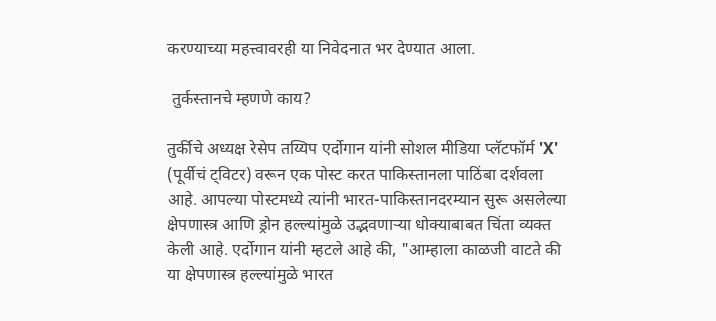करण्याच्या महत्त्वावरही या निवेदनात भर देण्यात आला.

 तुर्कस्तानचे म्हणणे काय?

तुर्कीचे अध्यक्ष रेसेप तय्यिप एर्दोगान यांनी सोशल मीडिया प्लॅटफॉर्म 'X' (पूर्वीचं ट्विटर) वरून एक पोस्ट करत पाकिस्तानला पाठिंबा दर्शवला आहे. आपल्या पोस्टमध्ये त्यांनी भारत-पाकिस्तानदरम्यान सुरू असलेल्या क्षेपणास्त्र आणि ड्रोन हल्ल्यांमुळे उद्भवणाऱ्या धोक्याबाबत चिंता व्यक्त केली आहे. एर्दोगान यांनी म्हटले आहे की, "आम्हाला काळजी वाटते की या क्षेपणास्त्र हल्ल्यांमुळे भारत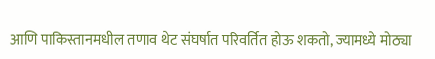आणि पाकिस्तानमधील तणाव थेट संघर्षात परिवर्तित होऊ शकतो, ज्यामध्ये मोठ्या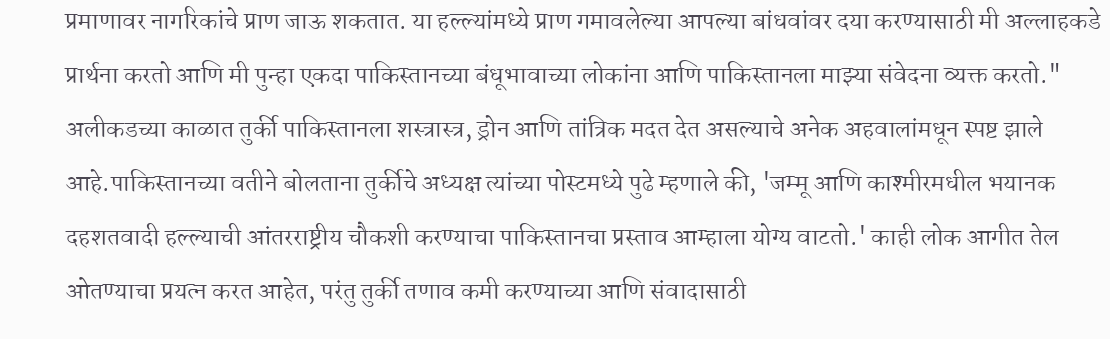प्रमाणावर नागरिकांचे प्राण जाऊ शकतात. या हल्ल्यांमध्ये प्राण गमावलेल्या आपल्या बांधवांवर दया करण्यासाठी मी अल्लाहकडे प्रार्थना करतो आणि मी पुन्हा एकदा पाकिस्तानच्या बंधूभावाच्या लोकांना आणि पाकिस्तानला माझ्या संवेदना व्यक्त करतो." अलीकडच्या काळात तुर्की पाकिस्तानला शस्त्रास्त्र, ड्रोन आणि तांत्रिक मदत देत असल्याचे अनेक अहवालांमधून स्पष्ट झाले आहे.पाकिस्तानच्या वतीने बोलताना तुर्कीचे अध्यक्ष त्यांच्या पोस्टमध्ये पुढे म्हणाले की, 'जम्मू आणि काश्मीरमधील भयानक दहशतवादी हल्ल्याची आंतरराष्ट्रीय चौकशी करण्याचा पाकिस्तानचा प्रस्ताव आम्हाला योग्य वाटतो.' काही लोक आगीत तेल ओतण्याचा प्रयत्न करत आहेत, परंतु तुर्की तणाव कमी करण्याच्या आणि संवादासाठी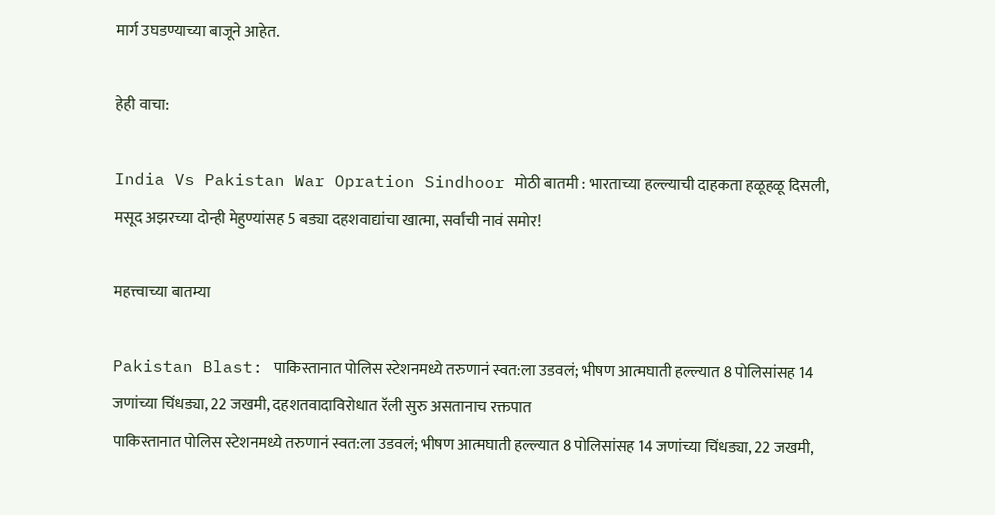मार्ग उघडण्याच्या बाजूने आहेत.

हेही वाचा:

India Vs Pakistan War Opration Sindhoor मोठी बातमी : भारताच्या हल्ल्याची दाहकता हळूहळू दिसली, मसूद अझरच्या दोन्ही मेहुण्यांसह 5 बड्या दहशवाद्यांचा खात्मा, सर्वांची नावं समोर!

महत्त्वाच्या बातम्या

Pakistan Blast: पाकिस्तानात पोलिस स्टेशनमध्ये तरुणानं स्वत:ला उडवलं; भीषण आत्मघाती हल्ल्यात 8 पोलिसांसह 14 जणांच्या चिंधड्या, 22 जखमी, दहशतवादाविरोधात रॅली सुरु असतानाच रक्तपात
पाकिस्तानात पोलिस स्टेशनमध्ये तरुणानं स्वत:ला उडवलं; भीषण आत्मघाती हल्ल्यात 8 पोलिसांसह 14 जणांच्या चिंधड्या, 22 जखमी,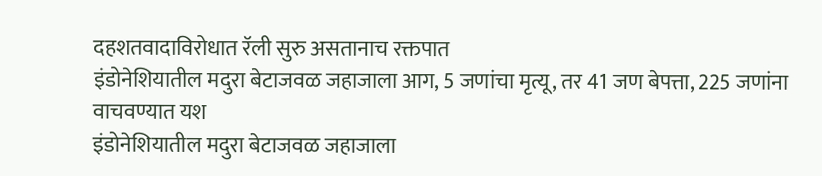दहशतवादाविरोधात रॅली सुरु असतानाच रक्तपात
इंडोनेशियातील मदुरा बेटाजवळ जहाजाला आग, 5 जणांचा मृत्यू, तर 41 जण बेपत्ता, 225 जणांना वाचवण्यात यश
इंडोनेशियातील मदुरा बेटाजवळ जहाजाला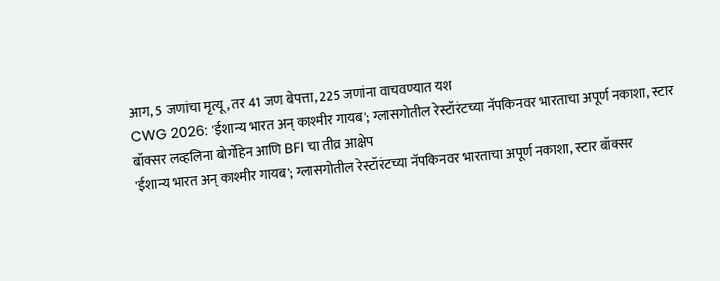आग, 5 जणांचा मृत्यू, तर 41 जण बेपत्ता, 225 जणांना वाचवण्यात यश
CWG 2026: 'ईशान्य भारत अन् काश्मीर गायब'; ग्लासगोतील रेस्टॉरंटच्या नॅपकिनवर भारताचा अपूर्ण नकाशा, स्टार बॉक्सर लव्हलिना बोर्गोहेन आणि BFI चा तीव्र आक्षेप
'ईशान्य भारत अन् काश्मीर गायब'; ग्लासगोतील रेस्टॉरंटच्या नॅपकिनवर भारताचा अपूर्ण नकाशा, स्टार बॉक्सर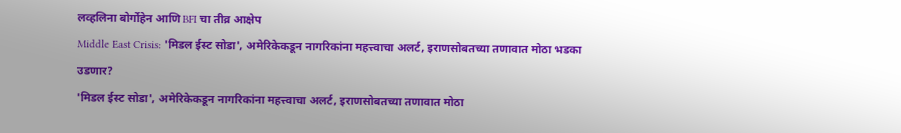लव्हलिना बोर्गोहेन आणि BFI चा तीव्र आक्षेप
Middle East Crisis: 'मिडल ईस्ट सोडा', अमेरिकेकडून नागरिकांना महत्त्वाचा अलर्ट, इराणसोबतच्या तणावात मोठा भडका उडणार?
'मिडल ईस्ट सोडा', अमेरिकेकडून नागरिकांना महत्त्वाचा अलर्ट, इराणसोबतच्या तणावात मोठा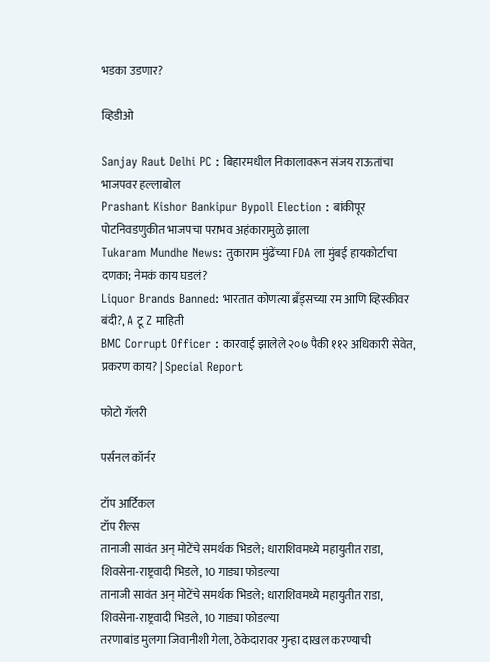भडका उडणार?

व्हिडीओ

Sanjay Raut Delhi PC : बिहारमधील निकालावरून संजय राऊतांचा भाजपवर हल्लाबोल
Prashant Kishor Bankipur Bypoll Election : बांकीपूर पोटनिवडणुकीत भाजपचा पराभव अहंकारामुळे झाला
Tukaram Mundhe News: तुकाराम मुंढेंच्या FDA ला मुंबई हायकोर्टाचा दणका; नेमकं काय घडलं?
Liquor Brands Banned: भारतात कोणत्या ब्रँड्सच्या रम आणि व्हिस्कीवर बंदी?, A टू Z माहिती
BMC Corrupt Officer : कारवाई झालेले २०७ पैकी ११२ अधिकारी सेवेत, प्रकरण काय? | Special Report

फोटो गॅलरी

पर्सनल कॉर्नर

टॉप आर्टिकल
टॉप रील्स
तानाजी सावंत अन् मोटेंचे समर्थक भिडले; धाराशिवमध्ये महायुतीत राडा, शिवसेना-राष्ट्रवादी भिडले, 10 गाड्या फोडल्या
तानाजी सावंत अन् मोटेंचे समर्थक भिडले; धाराशिवमध्ये महायुतीत राडा, शिवसेना-राष्ट्रवादी भिडले, 10 गाड्या फोडल्या
तरणाबांड मुलगा जिवानीशी गेला, ठेकेदारावर गुन्हा दाखल करण्याची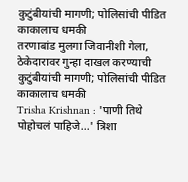कुटुंबीयांची मागणी; पोलिसांची पीडित काकालाच धमकी
तरणाबांड मुलगा जिवानीशी गेला, ठेकेदारावर गुन्हा दाखल करण्याची कुटुंबीयांची मागणी; पोलिसांची पीडित काकालाच धमकी
Trisha Krishnan : 'पाणी तिथे पोहोचलं पाहिजे...' त्रिशा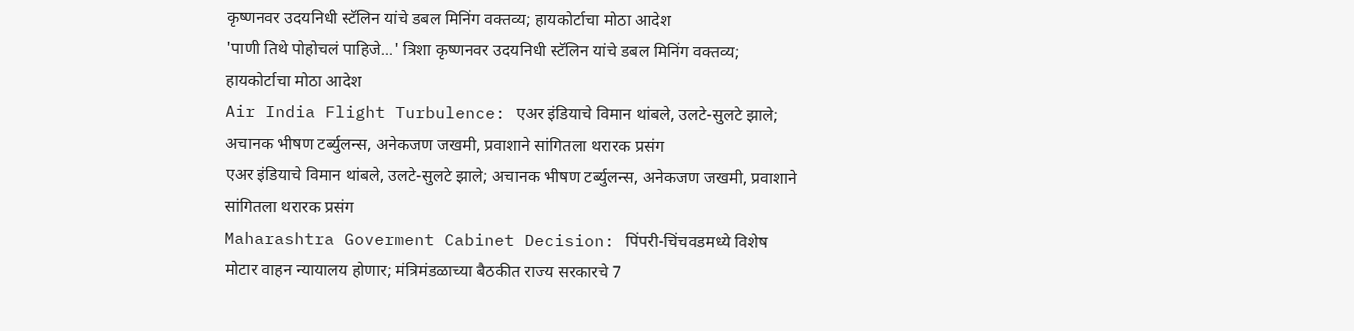कृष्णनवर उदयनिधी स्टॅलिन यांचे डबल मिनिंग वक्तव्य; हायकोर्टाचा मोठा आदेश
'पाणी तिथे पोहोचलं पाहिजे...' त्रिशा कृष्णनवर उदयनिधी स्टॅलिन यांचे डबल मिनिंग वक्तव्य; हायकोर्टाचा मोठा आदेश
Air India Flight Turbulence: एअर इंडियाचे विमान थांबले, उलटे-सुलटे झाले; अचानक भीषण टर्ब्युलन्स, अनेकजण जखमी, प्रवाशाने सांगितला थरारक प्रसंग
एअर इंडियाचे विमान थांबले, उलटे-सुलटे झाले; अचानक भीषण टर्ब्युलन्स, अनेकजण जखमी, प्रवाशाने सांगितला थरारक प्रसंग
Maharashtra Goverment Cabinet Decision: पिंपरी-चिंचवडमध्ये विशेष मोटार वाहन न्यायालय होणार; मंत्रिमंडळाच्या बैठकीत राज्य सरकारचे 7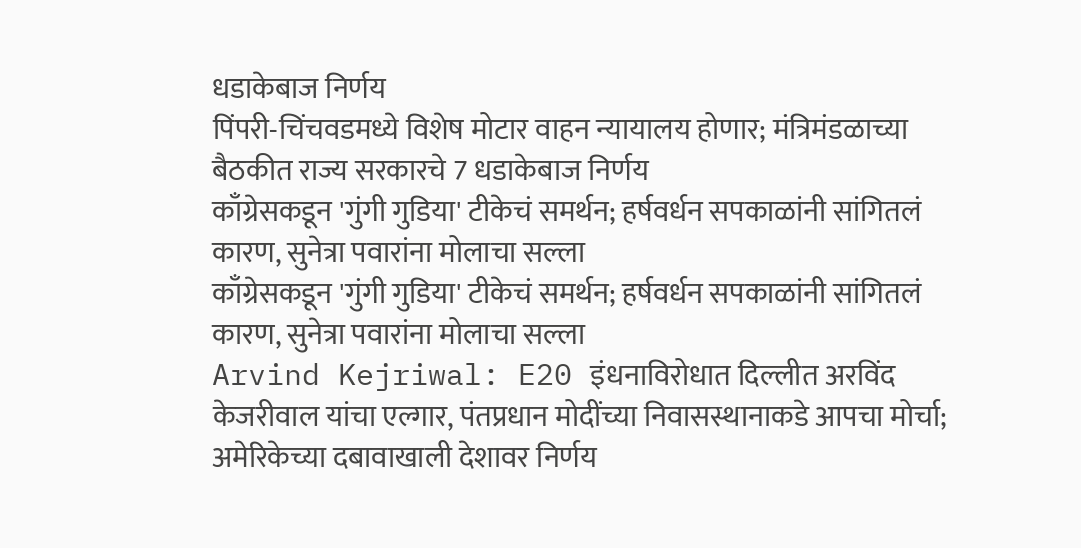धडाकेबाज निर्णय
पिंपरी-चिंचवडमध्ये विशेष मोटार वाहन न्यायालय होणार; मंत्रिमंडळाच्या बैठकीत राज्य सरकारचे 7 धडाकेबाज निर्णय
काँग्रेसकडून 'गुंगी गुडिया' टीकेचं समर्थन; हर्षवर्धन सपकाळांनी सांगितलं कारण, सुनेत्रा पवारांना मोलाचा सल्ला
काँग्रेसकडून 'गुंगी गुडिया' टीकेचं समर्थन; हर्षवर्धन सपकाळांनी सांगितलं कारण, सुनेत्रा पवारांना मोलाचा सल्ला
Arvind Kejriwal: E20 इंधनाविरोधात दिल्लीत अरविंद केजरीवाल यांचा एल्गार, पंतप्रधान मोदींच्या निवासस्थानाकडे आपचा मोर्चा; अमेरिकेच्या दबावाखाली देशावर निर्णय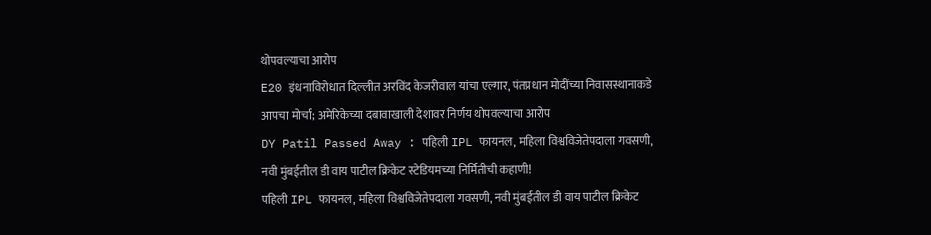थोपवल्याचा आरोप
E20 इंधनाविरोधात दिल्लीत अरविंद केजरीवाल यांचा एल्गार, पंतप्रधान मोदींच्या निवासस्थानाकडे आपचा मोर्चा; अमेरिकेच्या दबावाखाली देशावर निर्णय थोपवल्याचा आरोप
DY Patil Passed Away : पहिली IPL फायनल, महिला विश्वविजेतेपदाला गवसणी, नवी मुंबईतील डी वाय पाटील क्रिकेट स्टेडियमच्या निर्मितीची कहाणी!
पहिली IPL फायनल, महिला विश्वविजेतेपदाला गवसणी, नवी मुंबईतील डी वाय पाटील क्रिकेट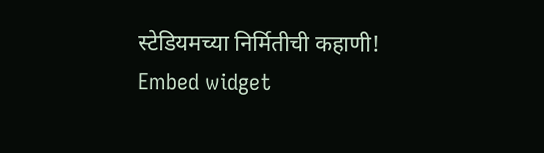स्टेडियमच्या निर्मितीची कहाणी!
Embed widget